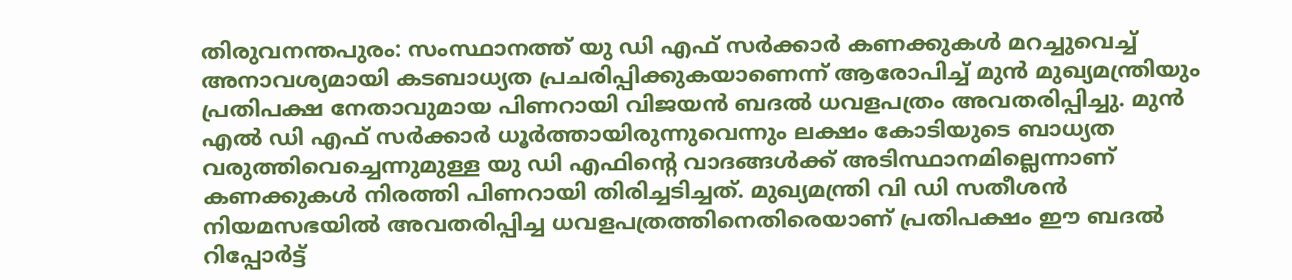തിരുവനന്തപുരം: സംസ്ഥാനത്ത് യു ഡി എഫ് സർക്കാർ കണക്കുകൾ മറച്ചുവെച്ച് അനാവശ്യമായി കടബാധ്യത പ്രചരിപ്പിക്കുകയാണെന്ന് ആരോപിച്ച് മുൻ മുഖ്യമന്ത്രിയും പ്രതിപക്ഷ നേതാവുമായ പിണറായി വിജയൻ ബദൽ ധവളപത്രം അവതരിപ്പിച്ചു. മുൻ എൽ ഡി എഫ് സർക്കാർ ധൂർത്തായിരുന്നുവെന്നും ലക്ഷം കോടിയുടെ ബാധ്യത വരുത്തിവെച്ചെന്നുമുള്ള യു ഡി എഫിന്റെ വാദങ്ങൾക്ക് അടിസ്ഥാനമില്ലെന്നാണ് കണക്കുകൾ നിരത്തി പിണറായി തിരിച്ചടിച്ചത്. മുഖ്യമന്ത്രി വി ഡി സതീശൻ നിയമസഭയിൽ അവതരിപ്പിച്ച ധവളപത്രത്തിനെതിരെയാണ് പ്രതിപക്ഷം ഈ ബദൽ റിപ്പോർട്ട്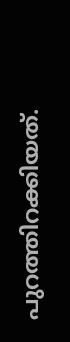പുറത്തിറക്കിയത്.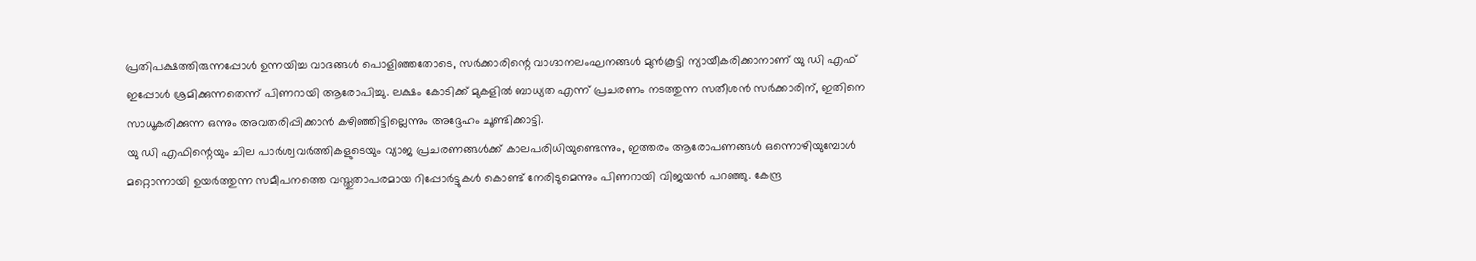പ്രതിപക്ഷത്തിരുന്നപ്പോൾ ഉന്നയിച്ച വാദങ്ങൾ പൊളിഞ്ഞതോടെ, സർക്കാരിന്റെ വാഗ്ദാനലംഘനങ്ങൾ മുൻകൂട്ടി ന്യായീകരിക്കാനാണ് യു ഡി എഫ് ഇപ്പോൾ ശ്രമിക്കുന്നതെന്ന് പിണറായി ആരോപിച്ചു. ലക്ഷം കോടിക്ക് മുകളിൽ ബാധ്യത എന്ന് പ്രചരണം നടത്തുന്ന സതീശൻ സർക്കാരിന്, ഇതിനെ സാധൂകരിക്കുന്ന ഒന്നും അവതരിപ്പിക്കാൻ കഴിഞ്ഞിട്ടില്ലെന്നും അദ്ദേഹം ചൂണ്ടിക്കാട്ടി.
യു ഡി എഫിന്റെയും ചില പാർശ്വവർത്തികളുടെയും വ്യാജ പ്രചരണങ്ങൾക്ക് കാലപരിധിയുണ്ടെന്നും, ഇത്തരം ആരോപണങ്ങൾ ഒന്നൊഴിയുമ്പോൾ മറ്റൊന്നായി ഉയർത്തുന്ന സമീപനത്തെ വസ്തുതാപരമായ റിപ്പോർട്ടുകൾ കൊണ്ട് നേരിടുമെന്നും പിണറായി വിജയൻ പറഞ്ഞു. കേന്ദ്ര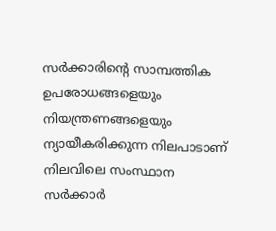സർക്കാരിന്റെ സാമ്പത്തിക ഉപരോധങ്ങളെയും നിയന്ത്രണങ്ങളെയും ന്യായീകരിക്കുന്ന നിലപാടാണ് നിലവിലെ സംസ്ഥാന സർക്കാർ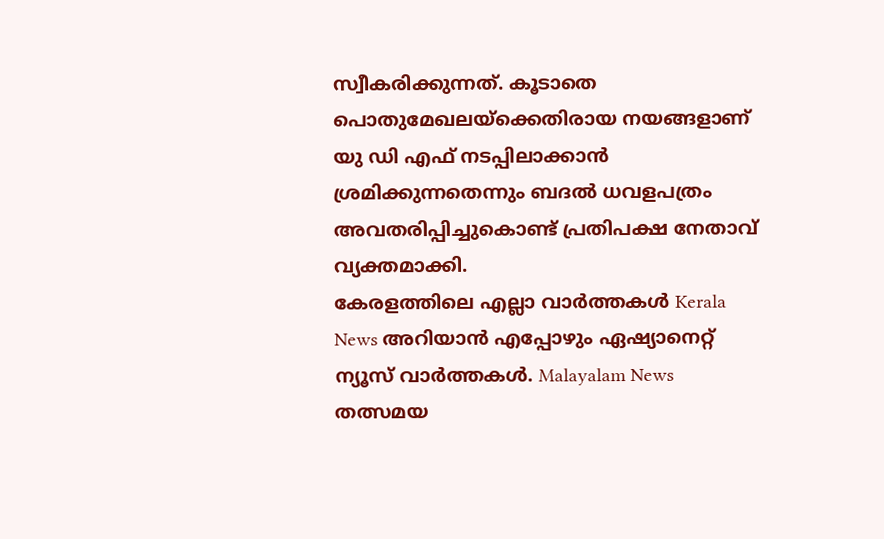സ്വീകരിക്കുന്നത്. കൂടാതെ പൊതുമേഖലയ്ക്കെതിരായ നയങ്ങളാണ് യു ഡി എഫ് നടപ്പിലാക്കാൻ ശ്രമിക്കുന്നതെന്നും ബദൽ ധവളപത്രം അവതരിപ്പിച്ചുകൊണ്ട് പ്രതിപക്ഷ നേതാവ് വ്യക്തമാക്കി.
കേരളത്തിലെ എല്ലാ വാർത്തകൾ Kerala News അറിയാൻ എപ്പോഴും ഏഷ്യാനെറ്റ് ന്യൂസ് വാർത്തകൾ. Malayalam News തത്സമയ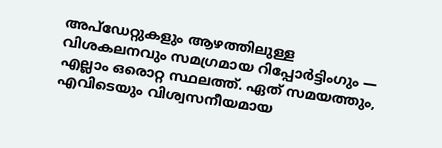അപ്ഡേറ്റുകളും ആഴത്തിലുള്ള വിശകലനവും സമഗ്രമായ റിപ്പോർട്ടിംഗും — എല്ലാം ഒരൊറ്റ സ്ഥലത്ത്. ഏത് സമയത്തും, എവിടെയും വിശ്വസനീയമായ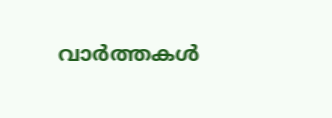വാർത്തകൾ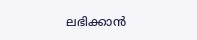ലഭിക്കാൻ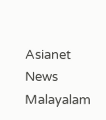Asianet News Malayalam